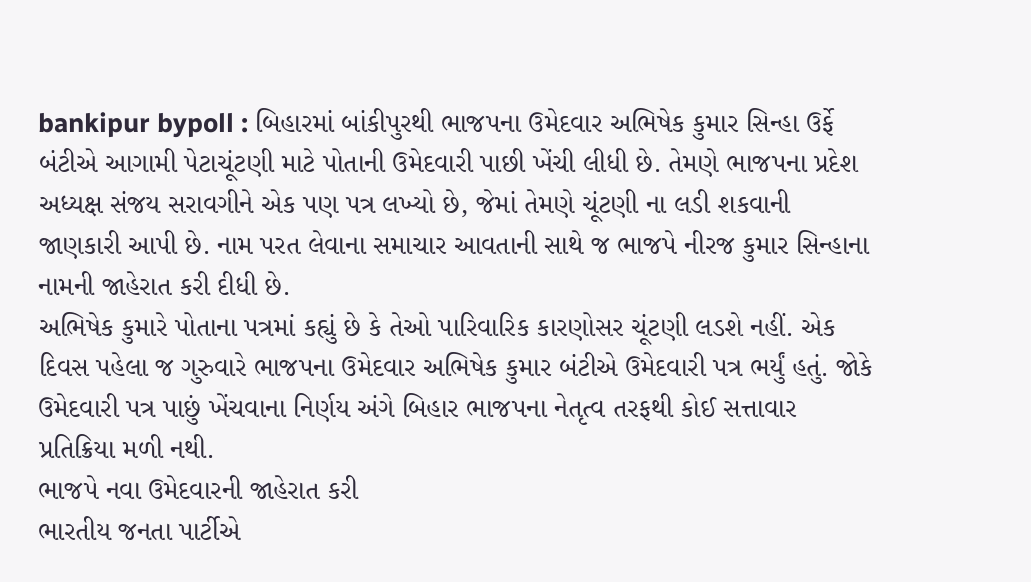bankipur bypoll : બિહારમાં બાંકીપુરથી ભાજપના ઉમેદવાર અભિષેક કુમાર સિન્હા ઉર્ફે બંટીએ આગામી પેટાચૂંટણી માટે પોતાની ઉમેદવારી પાછી ખેંચી લીધી છે. તેમણે ભાજપના પ્રદેશ અધ્યક્ષ સંજય સરાવગીને એક પણ પત્ર લખ્યો છે, જેમાં તેમણે ચૂંટણી ના લડી શકવાની જાણકારી આપી છે. નામ પરત લેવાના સમાચાર આવતાની સાથે જ ભાજપે નીરજ કુમાર સિન્હાના નામની જાહેરાત કરી દીધી છે.
અભિષેક કુમારે પોતાના પત્રમાં કહ્યું છે કે તેઓ પારિવારિક કારણોસર ચૂંટણી લડશે નહીં. એક દિવસ પહેલા જ ગુરુવારે ભાજપના ઉમેદવાર અભિષેક કુમાર બંટીએ ઉમેદવારી પત્ર ભર્યું હતું. જોકે ઉમેદવારી પત્ર પાછું ખેંચવાના નિર્ણય અંગે બિહાર ભાજપના નેતૃત્વ તરફથી કોઈ સત્તાવાર પ્રતિક્રિયા મળી નથી.
ભાજપે નવા ઉમેદવારની જાહેરાત કરી
ભારતીય જનતા પાર્ટીએ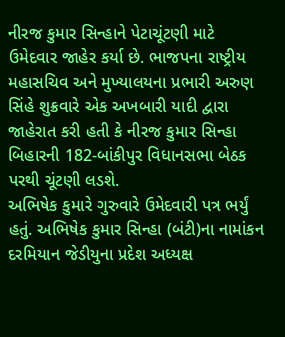નીરજ કુમાર સિન્હાને પેટાચૂંટણી માટે ઉમેદવાર જાહેર કર્યા છે. ભાજપના રાષ્ટ્રીય મહાસચિવ અને મુખ્યાલયના પ્રભારી અરુણ સિંહે શુક્રવારે એક અખબારી યાદી દ્વારા જાહેરાત કરી હતી કે નીરજ કુમાર સિન્હા બિહારની 182-બાંકીપુર વિધાનસભા બેઠક પરથી ચૂંટણી લડશે.
અભિષેક કુમારે ગુરુવારે ઉમેદવારી પત્ર ભર્યું હતું. અભિષેક કુમાર સિન્હા (બંટી)ના નામાંકન દરમિયાન જેડીયુના પ્રદેશ અધ્યક્ષ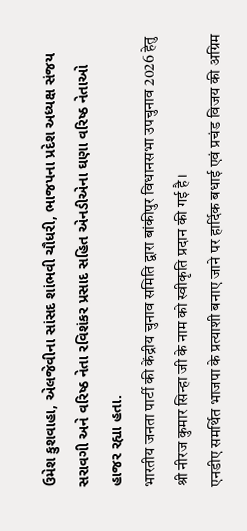ઉમેશ કુશવાહા, એલજેવીના સાંસદ શાંભવી ચૌધરી, ભાજપના પ્રદેશ અધ્યક્ષ સંજય સરાવગી અને વરિષ્ઠ નેતા રવિશંકર પ્રસાદ સહિત એનડીએના ઘણા વરિષ્ઠ નેતાઓ હાજર રહ્યા હતા.
भारतीय जनता पार्टी की केंद्रीय चुनाव समिति द्वारा बांकीपुर विधानसभा उपचुनाव 2026 हेतु श्री नीरज कुमार सिन्हा जी के नाम को स्वीकृति प्रदान की गई है।
एनडीए समर्थित भाजपा के प्रत्याशी बनाए जाने पर हार्दिक बधाई एवं प्रचंड विजय की अग्रिम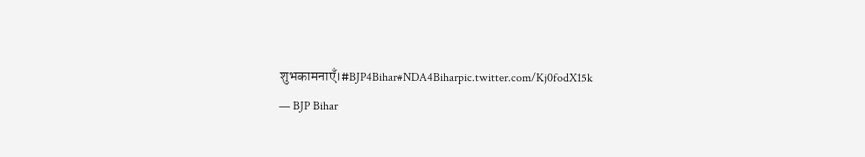शुभकामनाएँ।#BJP4Bihar#NDA4Biharpic.twitter.com/Kj0fodX15k
— BJP Bihar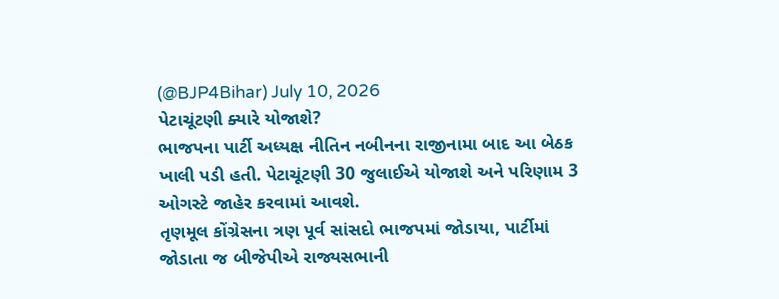(@BJP4Bihar) July 10, 2026
પેટાચૂંટણી ક્યારે યોજાશે?
ભાજપના પાર્ટી અધ્યક્ષ નીતિન નબીનના રાજીનામા બાદ આ બેઠક ખાલી પડી હતી. પેટાચૂંટણી 30 જુલાઈએ યોજાશે અને પરિણામ 3 ઓગસ્ટે જાહેર કરવામાં આવશે.
તૃણમૂલ કોંગ્રેસના ત્રણ પૂર્વ સાંસદો ભાજપમાં જોડાયા, પાર્ટીમાં જોડાતા જ બીજેપીએ રાજ્યસભાની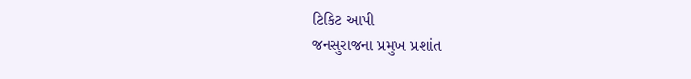ટિકિટ આપી
જનસુરાજના પ્રમુખ પ્રશાંત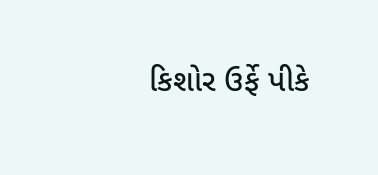કિશોર ઉર્ફે પીકે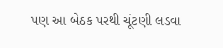પણ આ બેઠક પરથી ચૂંટણી લડવા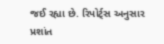જઈ રહ્યા છે. રિપોર્ટ્સ અનુસાર પ્રશાંત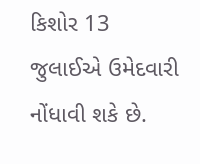કિશોર 13 જુલાઈએ ઉમેદવારી નોંધાવી શકે છે.